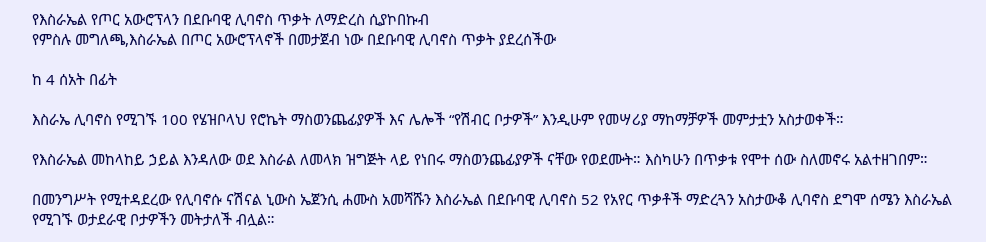የእስራኤል የጦር አውሮፕላን በደቡባዊ ሊባኖስ ጥቃት ለማድረስ ሲያኮበኩብ
የምስሉ መግለጫ,እስራኤል በጦር አውሮፕላኖች በመታጀብ ነው በደቡባዊ ሊባኖስ ጥቃት ያደረሰችው

ከ 4 ሰአት በፊት

እስራኤ ሊባኖስ የሚገኙ 100 የሄዝቦላህ የሮኬት ማስወንጨፊያዎች እና ሌሎች “የሽብር ቦታዎች” እንዲሁም የመሣሪያ ማከማቻዎች መምታቷን አስታወቀች።

የእስራኤል መከላከይ ኃይል እንዳለው ወደ እስራል ለመላክ ዝግጅት ላይ የነበሩ ማስወንጨፊያዎች ናቸው የወደሙት። እስካሁን በጥቃቱ የሞተ ሰው ስለመኖሩ አልተዘገበም።

በመንግሥት የሚተዳደረው የሊባኖሱ ናሽናል ኒውስ ኤጀንሲ ሐሙስ አመሻሹን እስራኤል በደቡባዊ ሊባኖስ 52 የአየር ጥቃቶች ማድረጓን አስታውቆ ሊባኖስ ደግሞ ሰሜን እስራኤል የሚገኙ ወታደራዊ ቦታዎችን መትታለች ብሏል።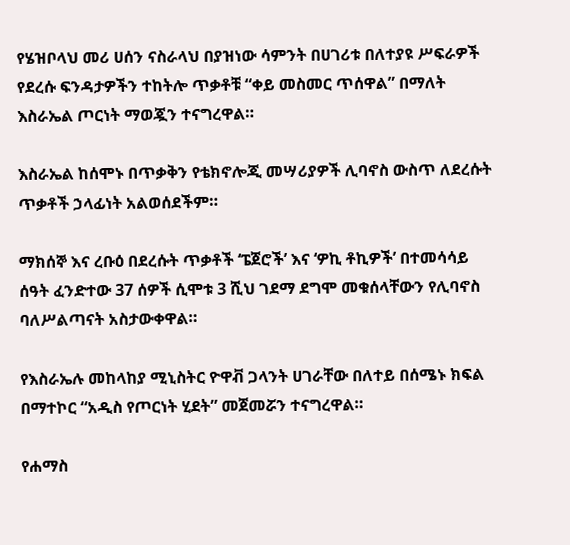የሄዝቦላህ መሪ ሀሰን ናስራላህ በያዝነው ሳምንት በሀገሪቱ በለተያዩ ሥፍራዎች የደረሱ ፍንዳታዎችን ተከትሎ ጥቃቶቹ “ቀይ መስመር ጥሰዋል” በማለት እስራኤል ጦርነት ማወጇን ተናግረዋል።

እስራኤል ከሰሞኑ በጥቃቅን የቴክኖሎጂ መሣሪያዎች ሊባኖስ ውስጥ ለደረሱት ጥቃቶች ኃላፊነት አልወሰደችም።

ማክሰኞ እና ረቡዕ በደረሱት ጥቃቶች ‘ፔጀሮች’ እና ‘ዎኪ ቶኪዎች’ በተመሳሳይ ሰዓት ፈንድተው 37 ሰዎች ሲሞቱ 3 ሺህ ገደማ ደግሞ መቁሰላቸውን የሊባኖስ ባለሥልጣናት አስታውቀዋል።

የእስራኤሉ መከላከያ ሚኒስትር ዮዋቭ ጋላንት ሀገራቸው በለተይ በሰሜኑ ክፍል በማተኮር “አዲስ የጦርነት ሂደት” መጀመሯን ተናግረዋል።

የሐማስ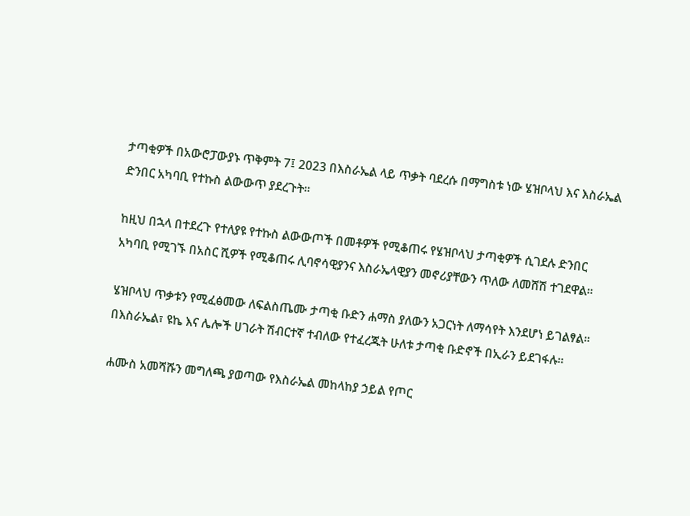ታጣቂዎች በአውሮፓውያኑ ጥቅምት 7፤ 2023 በእስራኤል ላይ ጥቃት ባደረሱ በማግስቱ ነው ሄዝቦላህ እና እስራኤል ድንበር አካባቢ የተኩስ ልውውጥ ያደረጉት።

ከዚህ በኋላ በተደረጉ የተለያዩ የተኩስ ልውውጦች በመቶዎች የሚቆጠሩ የሄዝቦላህ ታጣቂዎች ሲገደሉ ድንበር አካባቢ የሚገኙ በአስር ሺዎች የሚቆጠሩ ሊባኖሳዊያንና እስራኤላዊያን መኖሪያቸውን ጥለው ለመሸሽ ተገደዋል።

ሄዝቦላህ ጥቃቱን የሚፈፅመው ለፍልስጤሙ ታጣቂ ቡድን ሐማስ ያለውን አጋርነት ለማሳየት እንደሆነ ይገልፃል። በእስራኤል፣ ዩኬ እና ሌሎች ሀገራት ሽብርተኛ ተብለው የተፈረጁት ሁለቱ ታጣቂ ቡድኖች በኢራን ይደገፋሉ።

ሐሙስ አመሻሹን መግለጫ ያወጣው የእስራኤል መከላከያ ኃይል የጦር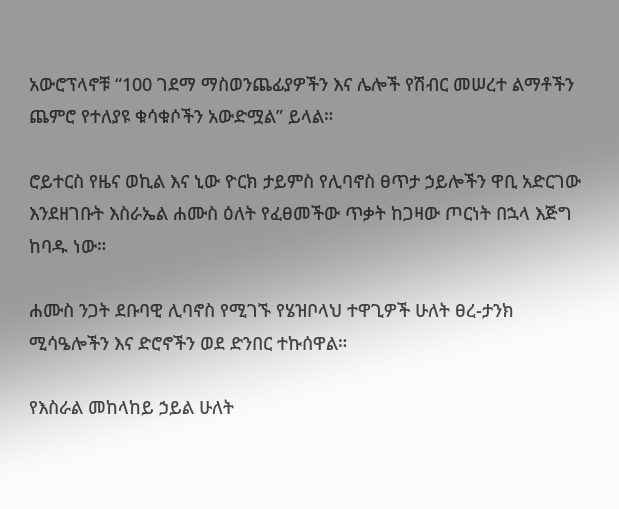አውሮፕላኖቹ “100 ገደማ ማስወንጨፊያዎችን እና ሌሎች የሽብር መሠረተ ልማቶችን ጨምሮ የተለያዩ ቁሳቁሶችን አውድሟል” ይላል።

ሮይተርስ የዜና ወኪል እና ኒው ዮርክ ታይምስ የሊባኖስ ፀጥታ ኃይሎችን ዋቢ አድርገው እንደዘገቡት እስራኤል ሐሙስ ዕለት የፈፀመችው ጥቃት ከጋዛው ጦርነት በኋላ እጅግ ከባዱ ነው።

ሐሙስ ንጋት ደቡባዊ ሊባኖስ የሚገኙ የሄዝቦላህ ተዋጊዎች ሁለት ፀረ-ታንክ ሚሳዔሎችን እና ድሮኖችን ወደ ድንበር ተኩሰዋል።

የእስራል መከላከይ ኃይል ሁለት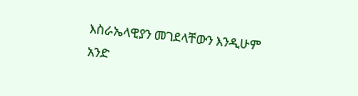እስራኤላዊያን መገደላቸውን እንዲሁም አንድ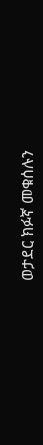ወታደር ክፉኛ መቁሰሉን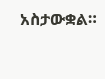አስታውቋል።